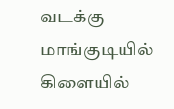வடக்கு மாங்குடியில் கிளையில்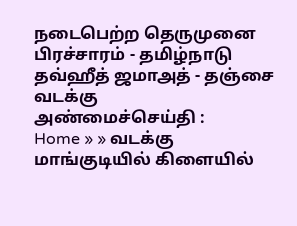நடைபெற்ற தெருமுனை பிரச்சாரம் - தமிழ்நாடு தவ்ஹீத் ஜமாஅத் - தஞ்சை வடக்கு
அண்மைச்செய்தி :
Home » » வடக்கு மாங்குடியில் கிளையில்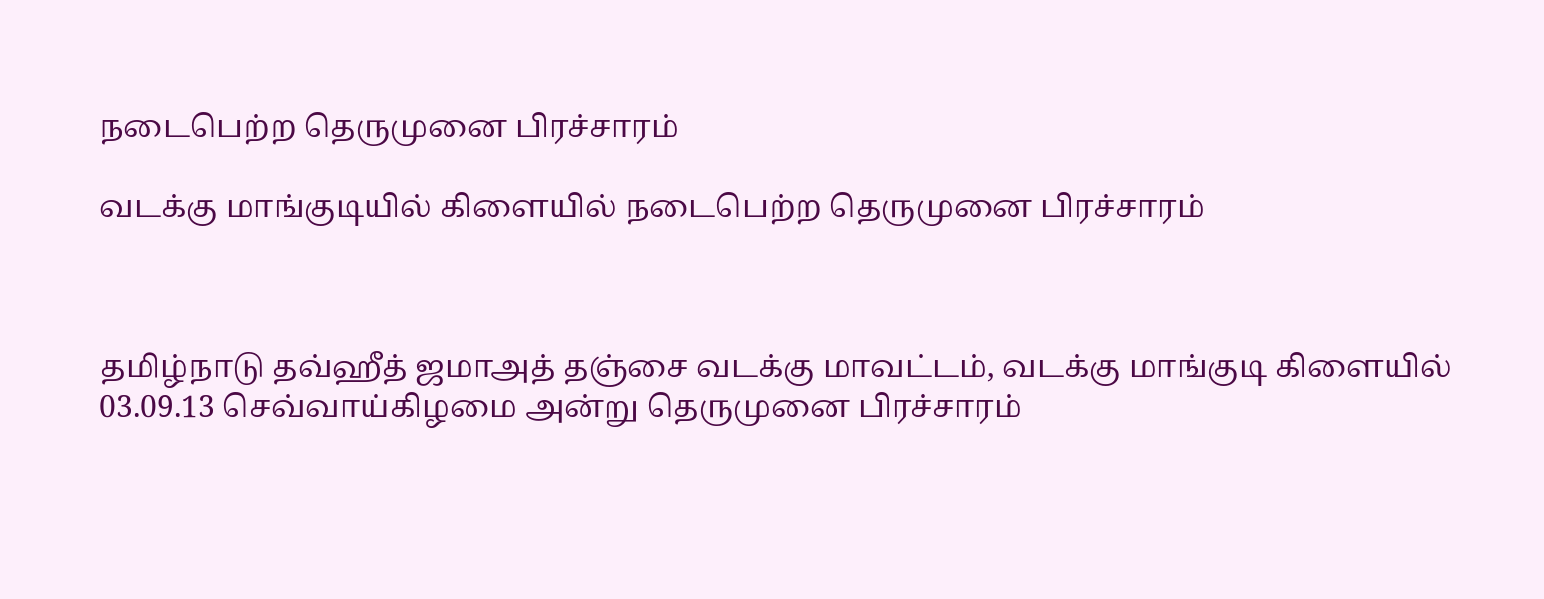நடைபெற்ற தெருமுனை பிரச்சாரம்

வடக்கு மாங்குடியில் கிளையில் நடைபெற்ற தெருமுனை பிரச்சாரம்



தமிழ்நாடு தவ்ஹீத் ஜமாஅத் தஞ்சை வடக்கு மாவட்டம், வடக்கு மாங்குடி கிளையில் 03.09.13 செவ்வாய்கிழமை அன்று தெருமுனை பிரச்சாரம்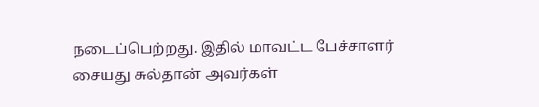நடைப்பெற்றது. இதில் மாவட்ட பேச்சாளர் சையது சுல்தான் அவர்கள்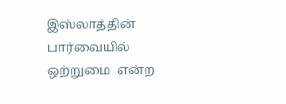இஸ்லாத்தின் பார்வையில் ஒற்றுமை  என்ற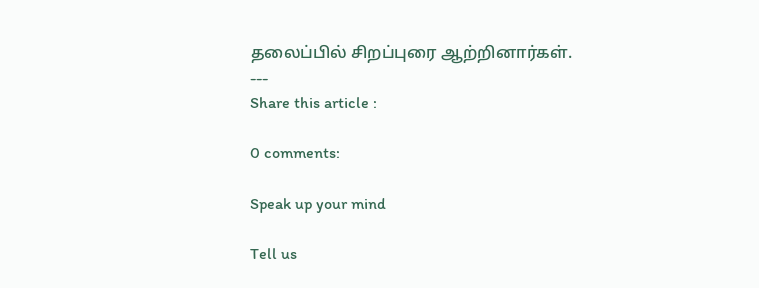தலைப்பில் சிறப்புரை ஆற்றினார்கள்.
---
Share this article :

0 comments:

Speak up your mind

Tell us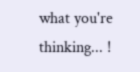what you're thinking... !